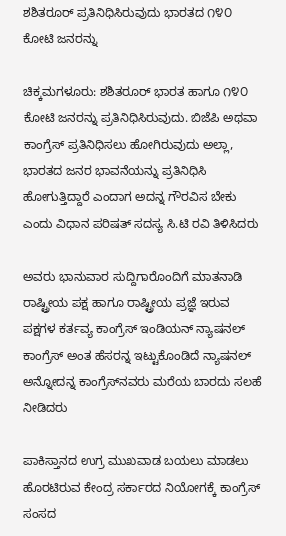ಶಶಿತರೂರ್ ಪ್ರತಿನಿಧಿಸಿರುವುದು ಭಾರತದ ೧೪೦ ಕೋಟಿ ಜನರನ್ನು

ಚಿಕ್ಕಮಗಳೂರು: ಶಶಿತರೂರ್ ಭಾರತ ಹಾಗೂ ೧೪೦ ಕೋಟಿ ಜನರನ್ನು ಪ್ರತಿನಿಧಿಸಿರುವುದು. ಬಿಜೆಪಿ ಅಥವಾ ಕಾಂಗ್ರೆಸ್ ಪ್ರತಿನಿಧಿಸಲು ಹೋಗಿರುವುದು ಅಲ್ಲಾ, ಭಾರತದ ಜನರ ಭಾವನೆಯನ್ನು ಪ್ರತಿನಿಧಿಸಿ ಹೋಗುತ್ತಿದ್ದಾರೆ ಎಂದಾಗ ಅದನ್ನ ಗೌರವಿಸ ಬೇಕು ಎಂದು ವಿಧಾನ ಪರಿಷತ್ ಸದಸ್ಯ ಸಿ.ಟಿ ರವಿ ತಿಳಿಸಿದರು

ಅವರು ಭಾನುವಾರ ಸುದ್ದಿಗಾರೊಂದಿಗೆ ಮಾತನಾಡಿ ರಾಷ್ಟ್ರೀಯ ಪಕ್ಷ ಹಾಗೂ ರಾಷ್ಟ್ರೀಯ ಪ್ರಜ್ಞೆ ಇರುವ ಪಕ್ಷಗಳ ಕರ್ತವ್ಯ ಕಾಂಗ್ರೆಸ್ ಇಂಡಿಯನ್ ನ್ಯಾಷನಲ್ ಕಾಂಗ್ರೆಸ್ ಅಂತ ಹೆಸರನ್ನ ಇಟ್ಟುಕೊಂಡಿದೆ ನ್ಯಾಷನಲ್ ಅನ್ನೋದನ್ನ ಕಾಂಗ್ರೆಸ್‌ನವರು ಮರೆಯ ಬಾರದು ಸಲಹೆ ನೀಡಿದರು

ಪಾಕಿಸ್ತಾನದ ಉಗ್ರ ಮುಖವಾಡ ಬಯಲು ಮಾಡಲು ಹೊರಟಿರುವ ಕೇಂದ್ರ ಸರ್ಕಾರದ ನಿಯೋಗಕ್ಕೆ ಕಾಂಗ್ರೆಸ್ ಸಂಸದ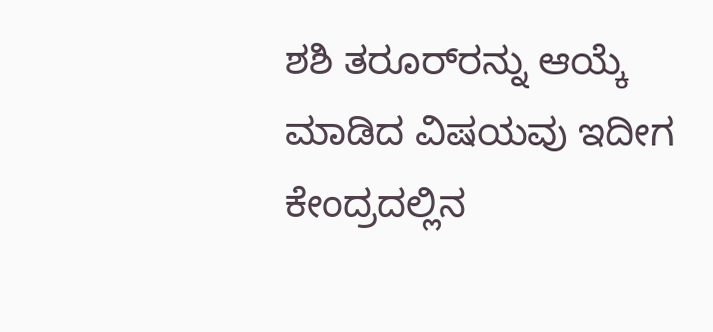ಶಶಿ ತರೂರ್‌ರನ್ನು ಆಯ್ಕೆ ಮಾಡಿದ ವಿಷಯವು ಇದೀಗ ಕೇಂದ್ರದಲ್ಲಿನ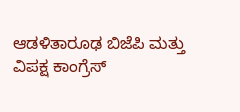ಆಡಳಿತಾರೂಢ ಬಿಜೆಪಿ ಮತ್ತು ವಿಪಕ್ಷ ಕಾಂಗ್ರೆಸ್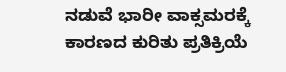ನಡುವೆ ಭಾರೀ ವಾಕ್ಸಮರಕ್ಕೆ ಕಾರಣದ ಕುರಿತು ಪ್ರತಿಕ್ರಿಯೆ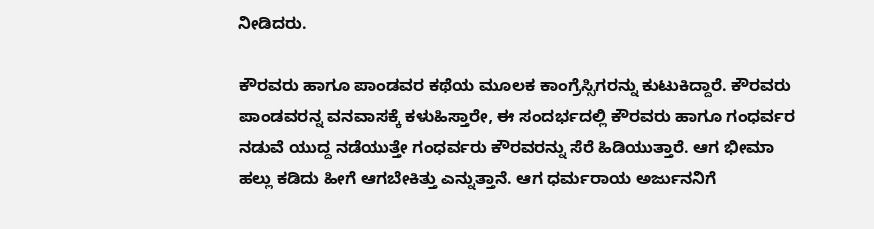ನೀಡಿದರು.

ಕೌರವರು ಹಾಗೂ ಪಾಂಡವರ ಕಥೆಯ ಮೂಲಕ ಕಾಂಗ್ರೆಸ್ಸಿಗರನ್ನು ಕುಟುಕಿದ್ದಾರೆ. ಕೌರವರು ಪಾಂಡವರನ್ನ ವನವಾಸಕ್ಕೆ ಕಳುಹಿಸ್ತಾರೇ, ಈ ಸಂದರ್ಭದಲ್ಲಿ ಕೌರವರು ಹಾಗೂ ಗಂಧರ್ವರ ನಡುವೆ ಯುದ್ದ ನಡೆಯುತ್ತೇ ಗಂಧರ್ವರು ಕೌರವರನ್ನು ಸೆರೆ ಹಿಡಿಯುತ್ತಾರೆ. ಆಗ ಭೀಮಾ ಹಲ್ಲು ಕಡಿದು ಹೀಗೆ ಆಗಬೇಕಿತ್ತು ಎನ್ನುತ್ತಾನೆ. ಆಗ ಧರ್ಮರಾಯ ಅರ್ಜುನನಿಗೆ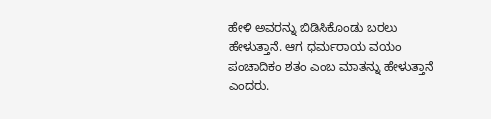ಹೇಳಿ ಅವರನ್ನು ಬಿಡಿಸಿಕೊಂಡು ಬರಲು ಹೇಳುತ್ತಾನೆ. ಆಗ ಧರ್ಮರಾಯ ವಯಂ ಪಂಚಾದಿಕಂ ಶತಂ ಎಂಬ ಮಾತನ್ನು ಹೇಳುತ್ತಾನೆ ಎಂದರು.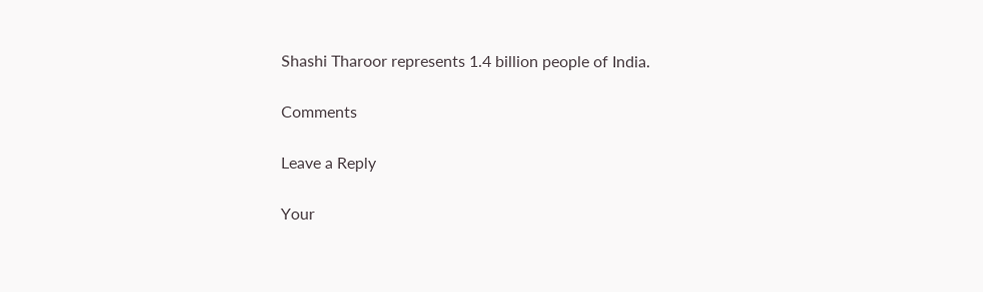Shashi Tharoor represents 1.4 billion people of India.

Comments

Leave a Reply

Your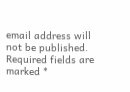email address will not be published. Required fields are marked *